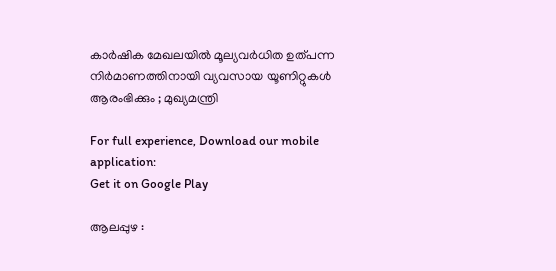കാര്‍ഷിക മേഖലയില്‍ മൂല്യവര്‍ധിത ഉത്പന്ന നിര്‍മാണത്തിനായി വ്യവസായ യൂണിറ്റുകള്‍ ആരംഭിക്കും ; മുഖ്യമന്ത്രി

For full experience, Download our mobile application:
Get it on Google Play

ആലപ്പുഴ :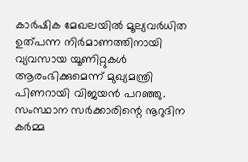കാര്‍ഷിക മേഖലയില്‍ മൂല്യവര്‍ധിത ഉത്പന്ന നിര്‍മാണത്തിനായി വ്യവസായ യൂണിറ്റുകള്‍ ആരംഭിക്കുമെന്ന് മുഖ്യമന്ത്രി പിണറായി വിജയന്‍ പറഞ്ഞു. സംസ്ഥാന സര്‍ക്കാരിന്റെ നൂറുദിന കര്‍മ്മ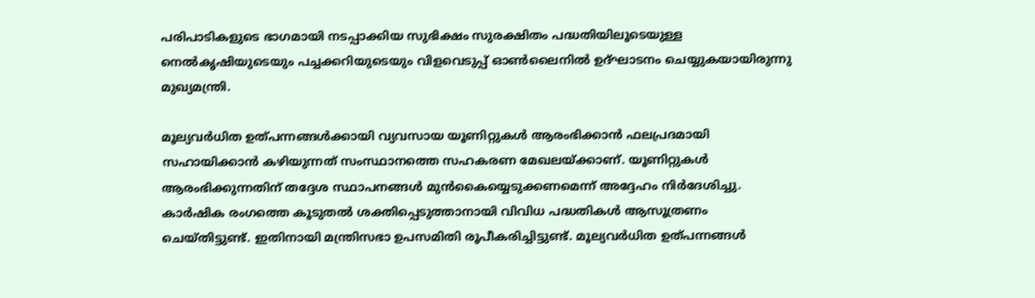പരിപാടികളുടെ ഭാഗമായി നടപ്പാക്കിയ സുഭിക്ഷം സുരക്ഷിതം പദ്ധതിയിലൂടെയുള്ള നെല്‍കൃഷിയുടെയും പച്ചക്കറിയുടെയും വിളവെടുപ്പ് ഓണ്‍ലൈനില്‍ ഉദ്ഘാടനം ചെയ്യുകയായിരുന്നു മുഖ്യമന്ത്രി.

മൂല്യവര്‍ധിത ഉത്പന്നങ്ങള്‍ക്കായി വ്യവസായ യൂണിറ്റുകള്‍ ആരംഭിക്കാന്‍ ഫലപ്രദമായി സഹായിക്കാന്‍ കഴിയുന്നത് സംസ്ഥാനത്തെ സഹകരണ മേഖലയ്ക്കാണ്. യൂണിറ്റുകള്‍ ആരംഭിക്കുന്നതിന് തദ്ദേശ സ്ഥാപനങ്ങള്‍ മുന്‍കൈയ്യെടുക്കണമെന്ന് അദ്ദേഹം നിര്‍ദേശിച്ചു. കാര്‍ഷിക രംഗത്തെ കൂടുതല്‍ ശക്തിപ്പെടുത്താനായി വിവിധ പദ്ധതികള്‍ ആസൂത്രണം ചെയ്തിട്ടുണ്ട്. ഇതിനായി മന്ത്രിസഭാ ഉപസമിതി രൂപീകരിച്ചിട്ടുണ്ട്. മൂല്യവര്‍ധിത ഉത്പന്നങ്ങള്‍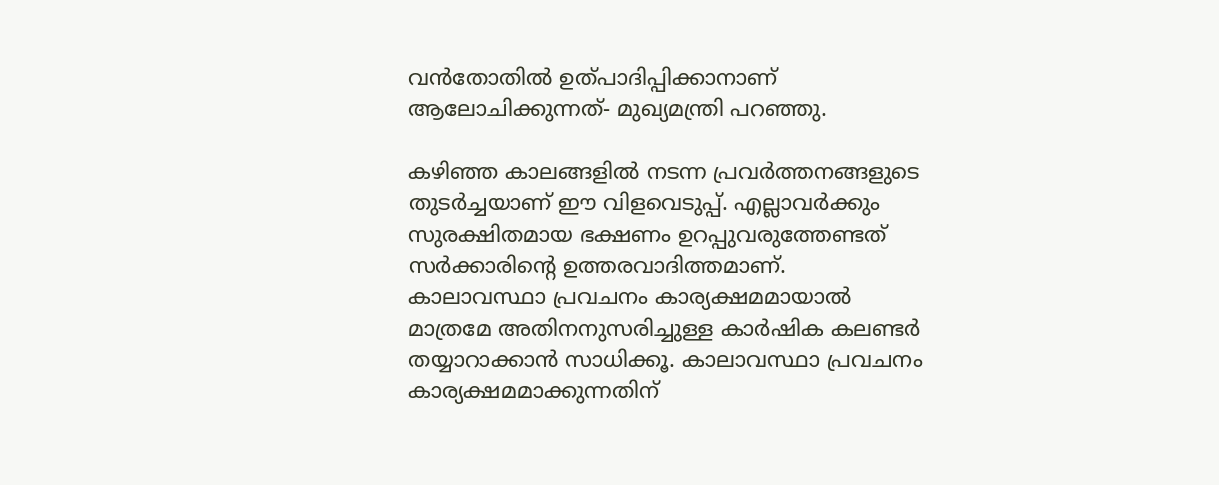വന്‍തോതില്‍ ഉത്പാദിപ്പിക്കാനാണ് ആലോചിക്കുന്നത്- മുഖ്യമന്ത്രി പറഞ്ഞു.

കഴിഞ്ഞ കാലങ്ങളില്‍ നടന്ന പ്രവര്‍ത്തനങ്ങളുടെ തുടര്‍ച്ചയാണ് ഈ വിളവെടുപ്പ്. എല്ലാവര്‍ക്കും സുരക്ഷിതമായ ഭക്ഷണം ഉറപ്പുവരുത്തേണ്ടത് സര്‍ക്കാരിന്റെ ഉത്തരവാദിത്തമാണ്. കാലാവസ്ഥാ പ്രവചനം കാര്യക്ഷമമായാല്‍ മാത്രമേ അതിനനുസരിച്ചുള്ള കാര്‍ഷിക കലണ്ടര്‍ തയ്യാറാക്കാന്‍ സാധിക്കൂ. കാലാവസ്ഥാ പ്രവചനം കാര്യക്ഷമമാക്കുന്നതിന്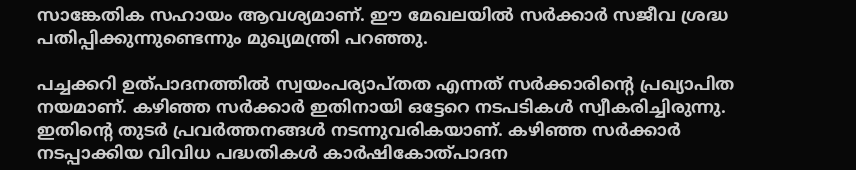സാങ്കേതിക സഹായം ആവശ്യമാണ്. ഈ മേഖലയില്‍ സര്‍ക്കാര്‍ സജീവ ശ്രദ്ധ പതിപ്പിക്കുന്നുണ്ടെന്നും മുഖ്യമന്ത്രി പറഞ്ഞു.

പച്ചക്കറി ഉത്പാദനത്തില്‍ സ്വയംപര്യാപ്തത എന്നത് സര്‍ക്കാരിന്റെ പ്രഖ്യാപിത നയമാണ്. കഴിഞ്ഞ സര്‍ക്കാര്‍ ഇതിനായി ഒട്ടേറെ നടപടികള്‍ സ്വീകരിച്ചിരുന്നു. ഇതിന്റെ തുടര്‍ പ്രവര്‍ത്തനങ്ങള്‍ നടന്നുവരികയാണ്. കഴിഞ്ഞ സര്‍ക്കാര്‍ നടപ്പാക്കിയ വിവിധ പദ്ധതികള്‍ കാര്‍ഷികോത്പാദന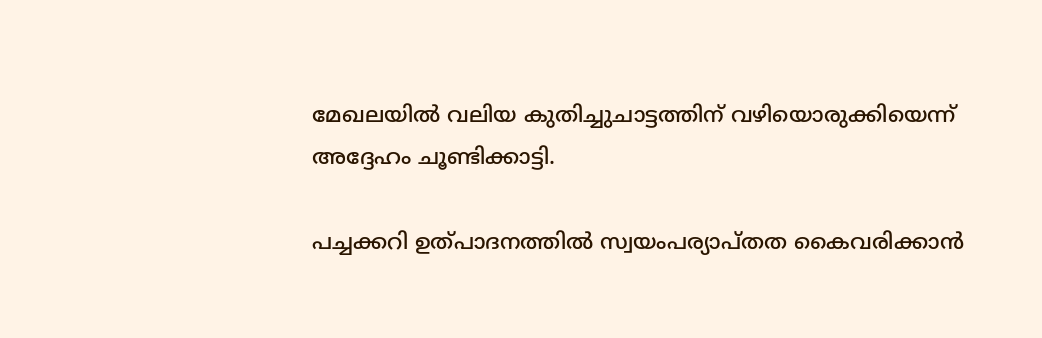മേഖലയില്‍ വലിയ കുതിച്ചുചാട്ടത്തിന് വഴിയൊരുക്കിയെന്ന് അദ്ദേഹം ചൂണ്ടിക്കാട്ടി.

പച്ചക്കറി ഉത്പാദനത്തില്‍ സ്വയംപര്യാപ്തത കൈവരിക്കാന്‍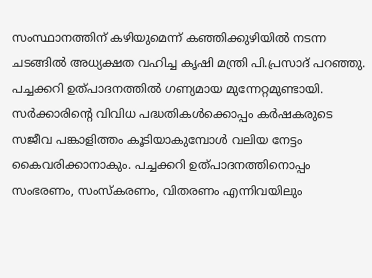സംസ്ഥാനത്തിന് കഴിയുമെന്ന് കഞ്ഞിക്കുഴിയില്‍ നടന്ന ചടങ്ങില്‍ അധ്യക്ഷത വഹിച്ച കൃഷി മന്ത്രി പി.പ്രസാദ് പറഞ്ഞു. പച്ചക്കറി ഉത്പാദനത്തില്‍ ഗണ്യമായ മുന്നേറ്റമുണ്ടായി. സര്‍ക്കാരിന്റെ വിവിധ പദ്ധതികള്‍ക്കൊപ്പം കര്‍ഷകരുടെ സജീവ പങ്കാളിത്തം കൂടിയാകുമ്പോള്‍ വലിയ നേട്ടം കൈവരിക്കാനാകും. പച്ചക്കറി ഉത്പാദനത്തിനൊപ്പം സംഭരണം, സംസ്‌കരണം, വിതരണം എന്നിവയിലും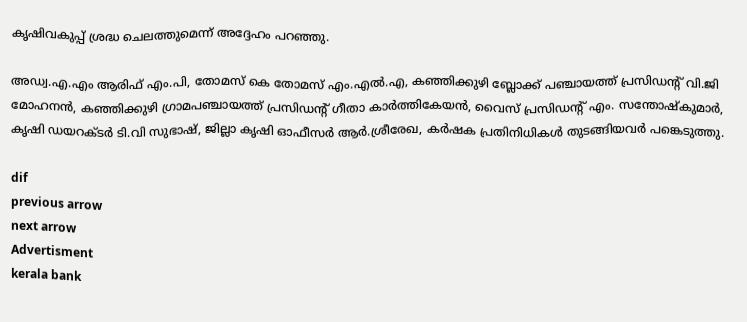കൃഷിവകുപ്പ് ശ്രദ്ധ ചെലത്തുമെന്ന് അദ്ദേഹം പറഞ്ഞു.

അഡ്വ.എ.എം ആരിഫ് എം.പി, തോമസ് കെ തോമസ് എം.എല്‍.എ, കഞ്ഞിക്കുഴി ബ്ലോക്ക് പഞ്ചായത്ത് പ്രസിഡന്റ് വി.ജി മോഹനന്‍, കഞ്ഞിക്കുഴി ഗ്രാമപഞ്ചായത്ത് പ്രസിഡന്റ് ഗീതാ കാര്‍ത്തികേയന്‍, വൈസ് പ്രസിഡന്റ് എം. സന്തോഷ്‌കുമാര്‍, കൃഷി ഡയറക്ടര്‍ ടി.വി സുഭാഷ്, ജില്ലാ കൃഷി ഓഫീസര്‍ ആര്‍.ശ്രീരേഖ, കര്‍ഷക പ്രതിനിധികള്‍ തുടങ്ങിയവര്‍ പങ്കെടുത്തു.

dif
previous arrow
next arrow
Advertisment
kerala bank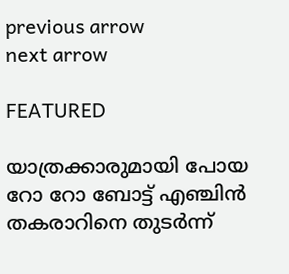previous arrow
next arrow

FEATURED

യാത്രക്കാരുമായി പോയ റോ റോ ബോട്ട് എഞ്ചിൻ തകരാറിനെ തുടർന്ന്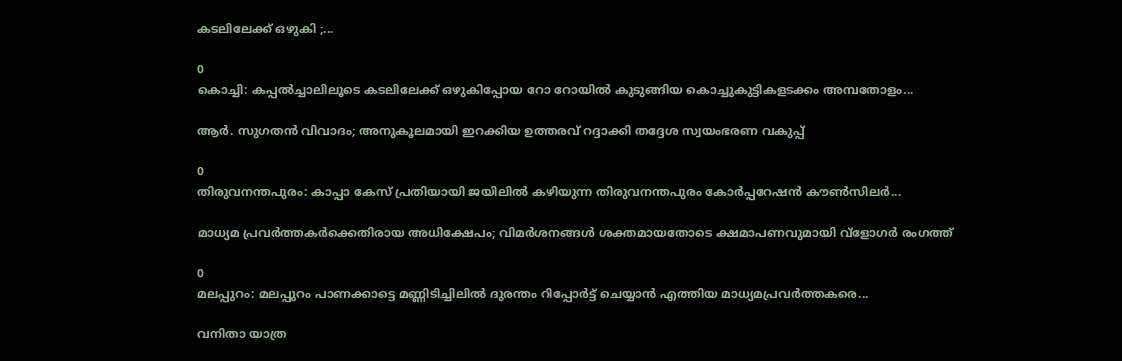കടലിലേക്ക് ഒഴുകി ;...

0
കൊച്ചി: കപ്പല്‍ച്ചാലിലൂടെ കടലിലേക്ക് ഒഴുകിപ്പോയ റോ റോയില്‍ കുടുങ്ങിയ കൊച്ചുകുട്ടികളടക്കം അമ്പതോളം...

ആർ. സുഗതൻ വിവാദം; അനുകൂലമായി ഇറക്കിയ ഉത്തരവ് റദ്ദാക്കി തദ്ദേശ സ്വയംഭരണ വകുപ്പ്

0
തിരുവനന്തപുരം: കാപ്പാ കേസ് പ്രതിയായി ജയിലില്‍ കഴിയുന്ന തിരുവനന്തപുരം കോര്‍പ്പറേഷന്‍ കൗണ്‍സിലര്‍...

മാധ്യമ പ്രവർത്തകർക്കെതിരായ അധിക്ഷേപം; വിമർശനങ്ങൾ ശക്തമായതോടെ ക്ഷമാപണവുമായി വ്‌ളോഗർ രംഗത്ത്

0
മലപ്പുറം: മലപ്പുറം പാണക്കാട്ടെ മണ്ണിടിച്ചിലില്‍ ദുരന്തം റിപ്പോര്‍ട്ട് ചെയ്യാന്‍ എത്തിയ മാധ്യമപ്രവര്‍ത്തകരെ...

വനിതാ യാത്ര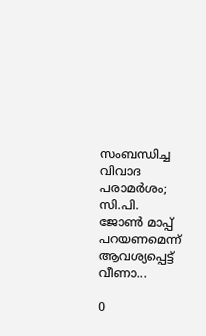സംബന്ധിച്ച വിവാദ പരാമർശം; സി.പി. ജോൺ മാപ്പ് പറയണമെന്ന് ആവശ്യപ്പെട്ട് വീണാ...

0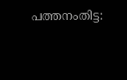പത്തനംതിട്ട: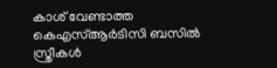കാശ് വേണ്ടാത്ത കെഎസ്ആര്‍ടിസി ബസില്‍ സ്ത്രീകള്‍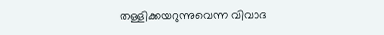തള്ളിക്കയറുന്നുവെന്ന വിവാദ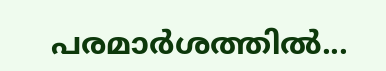പരമാര്‍ശത്തില്‍...